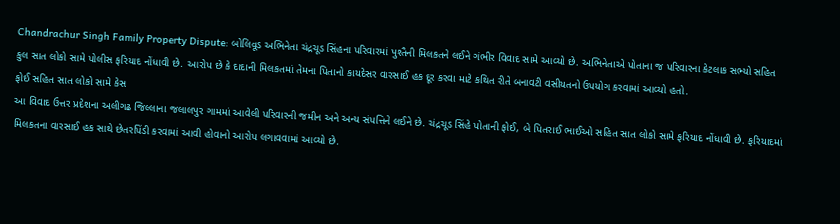Chandrachur Singh Family Property Dispute: બોલિવૂડ અભિનેતા ચંદ્રચૂડ સિંહના પરિવારમાં પુશ્તૈની મિલકતને લઈને ગંભીર વિવાદ સામે આવ્યો છે. અભિનેતાએ પોતાના જ પરિવારના કેટલાક સભ્યો સહિત કુલ સાત લોકો સામે પોલીસ ફરિયાદ નોંધાવી છે. આરોપ છે કે દાદાની મિલકતમાં તેમના પિતાનો કાયદેસર વારસાઈ હક દૂર કરવા માટે કથિત રીતે બનાવટી વસીયતનો ઉપયોગ કરવામાં આવ્યો હતો.
ફોઈ સહિત સાત લોકો સામે કેસ
આ વિવાદ ઉત્તર પ્રદેશના અલીગઢ જિલ્લાના જલાલપુર ગામમાં આવેલી પરિવારની જમીન અને અન્ય સંપત્તિને લઈને છે. ચંદ્રચૂડ સિંહે પોતાની ફોઈ, બે પિતરાઈ ભાઈઓ સહિત સાત લોકો સામે ફરિયાદ નોંધાવી છે. ફરિયાદમાં મિલકતના વારસાઈ હક સાથે છેતરપિંડી કરવામાં આવી હોવાનો આરોપ લગાવવામાં આવ્યો છે.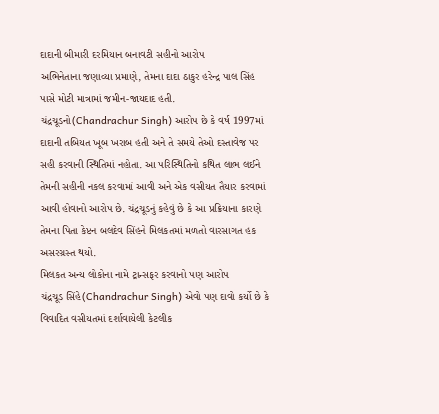દાદાની બીમારી દરમિયાન બનાવટી સહીનો આરોપ
અભિનેતાના જણાવ્યા પ્રમાણે, તેમના દાદા ઠાકુર હરેન્દ્ર પાલ સિંહ પાસે મોટી માત્રામાં જમીન-જાયદાદ હતી. ચંદ્રચૂડનો(Chandrachur Singh) આરોપ છે કે વર્ષ 1997માં દાદાની તબિયત ખૂબ ખરાબ હતી અને તે સમયે તેઓ દસ્તાવેજ પર સહી કરવાની સ્થિતિમાં નહોતા. આ પરિસ્થિતિનો કથિત લાભ લઈને તેમની સહીની નકલ કરવામાં આવી અને એક વસીયત તૈયાર કરવામાં આવી હોવાનો આરોપ છે. ચંદ્રચૂડનું કહેવું છે કે આ પ્રક્રિયાના કારણે તેમના પિતા કેપ્ટન બલદેવ સિંહને મિલકતમાં મળતો વારસાગત હક અસરગ્રસ્ત થયો.
મિલકત અન્ય લોકોના નામે ટ્રાન્સફર કરવાનો પણ આરોપ
ચંદ્રચૂડ સિંહે(Chandrachur Singh) એવો પણ દાવો કર્યો છે કે વિવાદિત વસીયતમાં દર્શાવાયેલી કેટલીક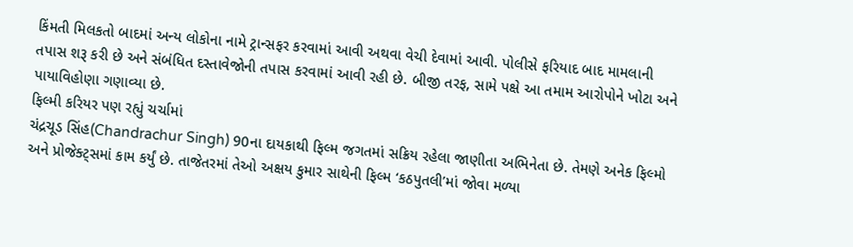કિંમતી મિલકતો બાદમાં અન્ય લોકોના નામે ટ્રાન્સફર કરવામાં આવી અથવા વેચી દેવામાં આવી. પોલીસે ફરિયાદ બાદ મામલાની તપાસ શરૂ કરી છે અને સંબંધિત દસ્તાવેજોની તપાસ કરવામાં આવી રહી છે. બીજી તરફ, સામે પક્ષે આ તમામ આરોપોને ખોટા અને પાયાવિહોણા ગણાવ્યા છે.
ફિલ્મી કરિયર પણ રહ્યું ચર્ચામાં
ચંદ્રચૂડ સિંહ(Chandrachur Singh) 90ના દાયકાથી ફિલ્મ જગતમાં સક્રિય રહેલા જાણીતા અભિનેતા છે. તેમણે અનેક ફિલ્મો અને પ્રોજેક્ટ્સમાં કામ કર્યું છે. તાજેતરમાં તેઓ અક્ષય કુમાર સાથેની ફિલ્મ ‘કઠપુતલી’માં જોવા મળ્યા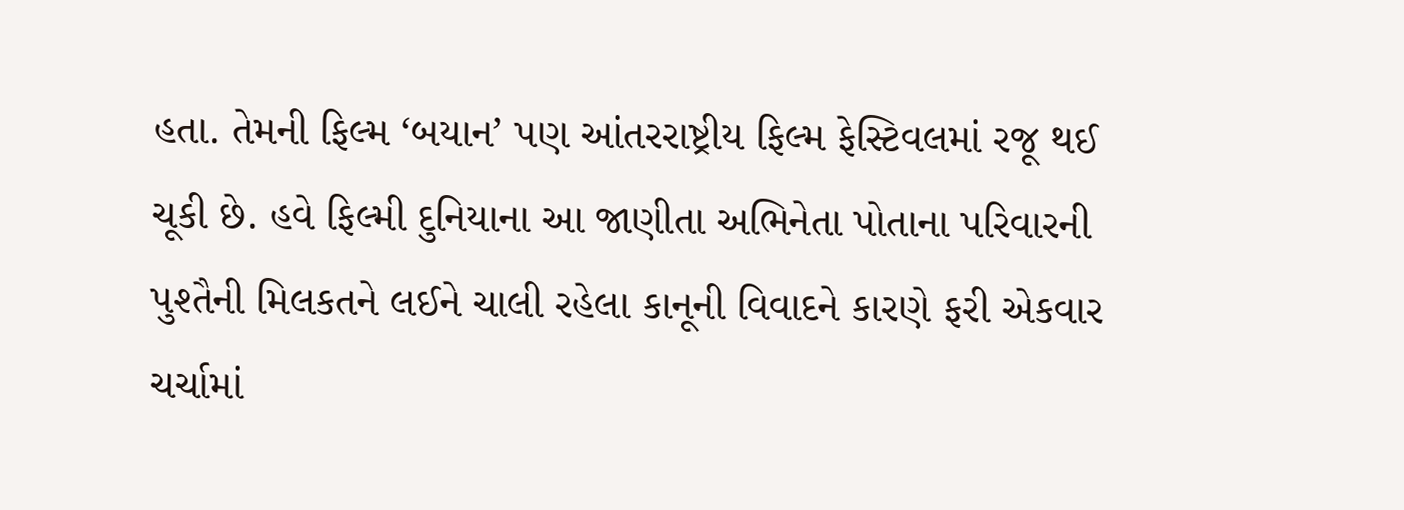હતા. તેમની ફિલ્મ ‘બયાન’ પણ આંતરરાષ્ટ્રીય ફિલ્મ ફેસ્ટિવલમાં રજૂ થઈ ચૂકી છે. હવે ફિલ્મી દુનિયાના આ જાણીતા અભિનેતા પોતાના પરિવારની પુશ્તૈની મિલકતને લઈને ચાલી રહેલા કાનૂની વિવાદને કારણે ફરી એકવાર ચર્ચામાં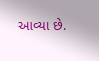આવ્યા છે.